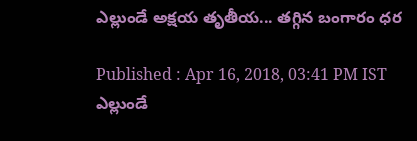ఎల్లుండే అక్షయ తృతీయ... తగ్గిన బంగారం ధర

Published : Apr 16, 2018, 03:41 PM IST
ఎల్లుండే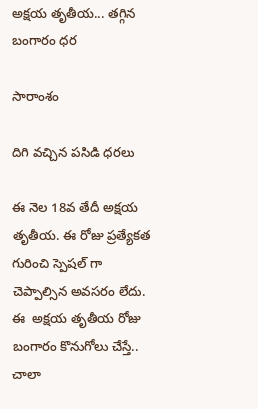అక్షయ తృతీయ... తగ్గిన బంగారం ధర

సారాంశం

దిగి వచ్చిన పసిడి ధరలు

ఈ నెల 18వ తేదీ అక్షయ తృతీయ. ఈ రోజు ప్రత్యేకత గురించి స్పెషల్ గా చెప్పాల్సిన అవసరం లేదు. ఈ  అక్షయ తృతీయ రోజు బంగారం కొనుగోలు చేస్తే.. చాలా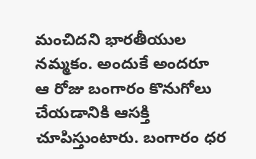మంచిదని భారతీయుల నమ్మకం. అందుకే అందరూ ఆ రోజు బంగారం కొనుగోలు చేయడానికి ఆసక్తి చూపిస్తుంటారు. బంగారం ధర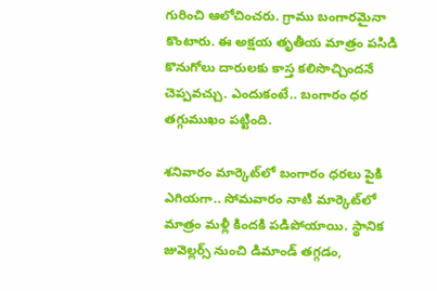గురించి ఆలోచించరు. గ్రాము బంగారమైనా కొంటారు. ఈ అక్షయ తృతీయ మాత్రం పసిడి కొనుగోలు దారులకు కాస్త కలిసొచ్చిందనే చెప్పవచ్చు. ఎందుకంటే.. బంగారం ధర తగ్గుముఖం పట్టింది.

శనివారం మార్కెట్‌లో బంగారం ధరలు పైకి ఎగియగా.. సోమవారం నాటి మార్కెట్‌లో మాత్రం మళ్లీ కిందకి పడిపోయాయి. స్థానిక జువెల్లర్స్‌ నుంచి డిమాండ్‌ తగ్గడం,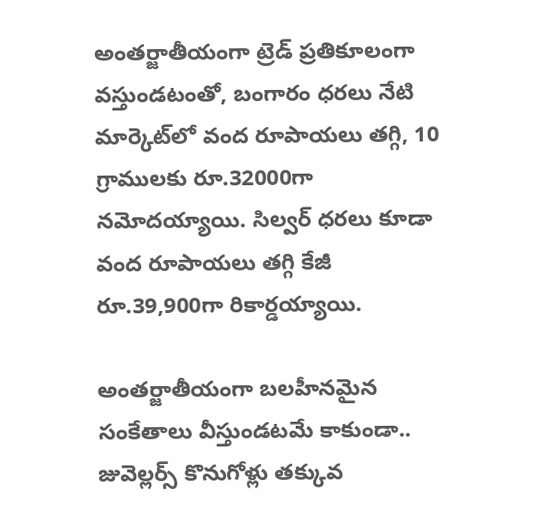అంతర్జాతీయంగా ట్రెడ్‌ ప్రతికూలంగా వస్తుండటంతో, బంగారం ధరలు నేటి మార్కెట్‌లో వంద రూపాయలు తగ్గి, 10 గ్రాములకు రూ.32000గా నమోదయ్యాయి. సిల్వర్‌ ధరలు కూడా వంద రూపాయలు తగ్గి కేజీ రూ.39,900గా రికార్డయ్యాయి.

అంతర్జాతీయంగా బలహీనమైన సంకేతాలు వీస్తుండటమే కాకుండా.. జువెల్లర్స్‌ కొనుగోళ్లు తక్కువ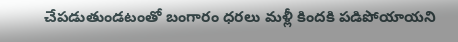చేపడుతుండటంతో బంగారం ధరలు మళ్లీ కిందకి పడిపోయాయని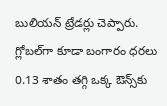బులియన్‌ ట్రేడర్లు చెప్పారు. గ్లోబల్‌గా కూడా బంగారం ధరలు 0.13 శాతం తగ్గి ఒక్క ఔన్స్‌కు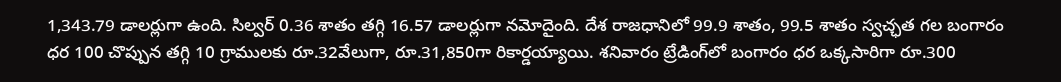1,343.79 డాలర్లుగా ఉంది. సిల్వర్‌ 0.36 శాతం తగ్గి 16.57 డాలర్లుగా నమోదైంది. దేశ రాజధానిలో 99.9 శాతం, 99.5 శాతం స్వచ్ఛత గల బంగారం ధర 100 చొప్పున తగ్గి 10 గ్రాములకు రూ.32వేలుగా, రూ.31,850గా రికార్డయ్యాయి. శనివారం ట్రేడింగ్‌లో బంగారం ధర ఒక్కసారిగా రూ.300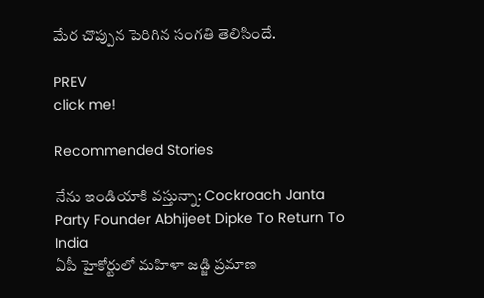మేర చొప్పున పెరిగిన సంగతి తెలిసిందే.

PREV
click me!

Recommended Stories

నేను ఇండియాకి వస్తున్నా: Cockroach Janta Party Founder Abhijeet Dipke To Return To India
ఏపీ హైకోర్టులో మహిళా జడ్జి ప్రమాణ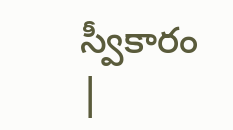స్వీకారం |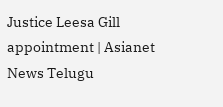Justice Leesa Gill appointment | Asianet News Telugu